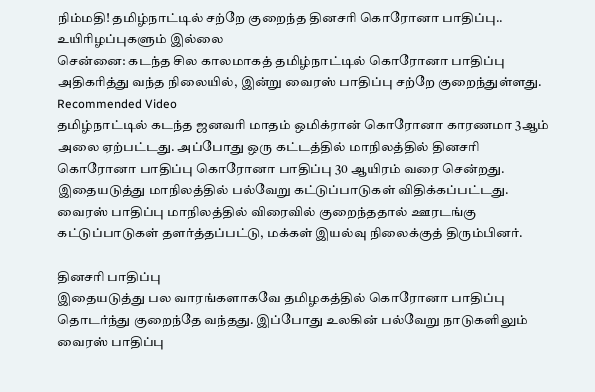நிம்மதி! தமிழ்நாட்டில் சற்றே குறைந்த தினசரி கொரோனா பாதிப்பு.. உயிரிழப்புகளும் இல்லை
சென்னை: கடந்த சில காலமாகத் தமிழ்நாட்டில் கொரோனா பாதிப்பு அதிகரித்து வந்த நிலையில், இன்று வைரஸ் பாதிப்பு சற்றே குறைந்துள்ளது.
Recommended Video
தமிழ்நாட்டில் கடந்த ஜனவரி மாதம் ஒமிக்ரான் கொரோனா காரணமா 3ஆம் அலை ஏற்பட்டது. அப்போது ஒரு கட்டத்தில் மாநிலத்தில் தினசரி கொரோனா பாதிப்பு கொரோனா பாதிப்பு 30 ஆயிரம் வரை சென்றது.
இதையடுத்து மாநிலத்தில் பல்வேறு கட்டுப்பாடுகள் விதிக்கப்பட்டது. வைரஸ் பாதிப்பு மாநிலத்தில் விரைவில் குறைந்ததால் ஊரடங்கு கட்டுப்பாடுகள் தளர்த்தப்பட்டு, மக்கள் இயல்வு நிலைக்குத் திரும்பினர்.

தினசரி பாதிப்பு
இதையடுத்து பல வாரங்களாகவே தமிழகத்தில் கொரோனா பாதிப்பு தொடர்ந்து குறைந்தே வந்தது. இப்போது உலகின் பல்வேறு நாடுகளிலும் வைரஸ் பாதிப்பு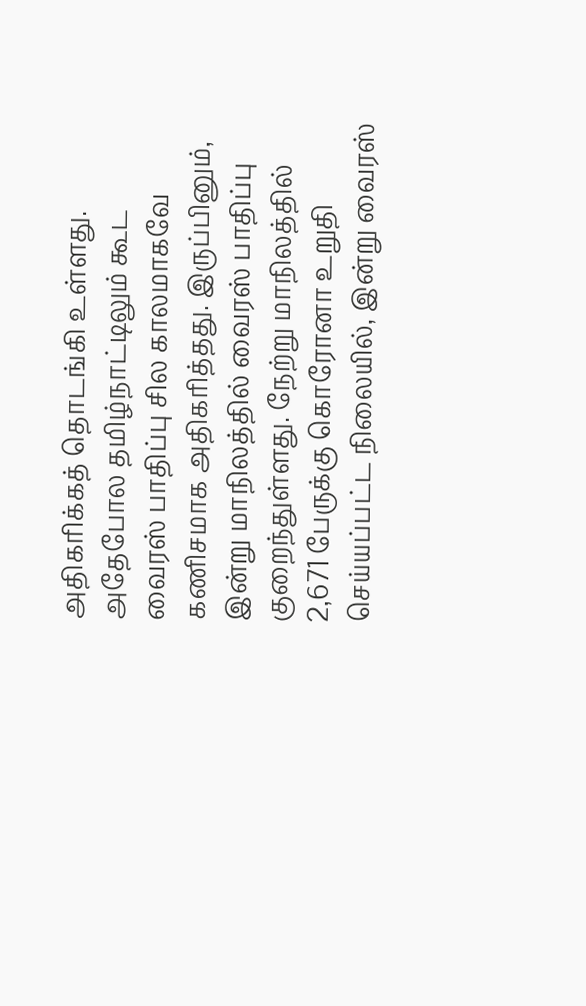அதிகரிக்கத் தொடங்கி உள்ளது. அதேபோல தமிழ்நாட்டிலும் கூட வைரஸ் பாதிப்பு சில காலமாகவே கணிசமாக அதிகரித்தது. இருப்பினும், இன்று மாநிலத்தில் வைரஸ் பாதிப்பு குறைந்துள்ளது. நேற்று மாநிலத்தில் 2,671 பேருக்கு கொரோனா உறுதி செய்யப்பட்ட நிலையில், இன்று வைரஸ்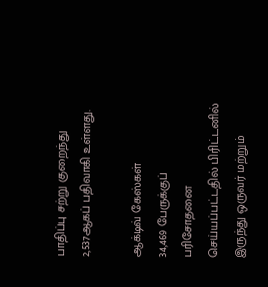பாதிப்பு சற்று குறைந்து 2,537ஆகப் பதிவாகி உள்ளது.

ஆக்டிவ் கேஸ்கள்
34,469 பேருக்குப் பரிசோதனை செய்யப்பட்டதில் பிரிட்டனில் இருந்து ஒருவர் மற்றும்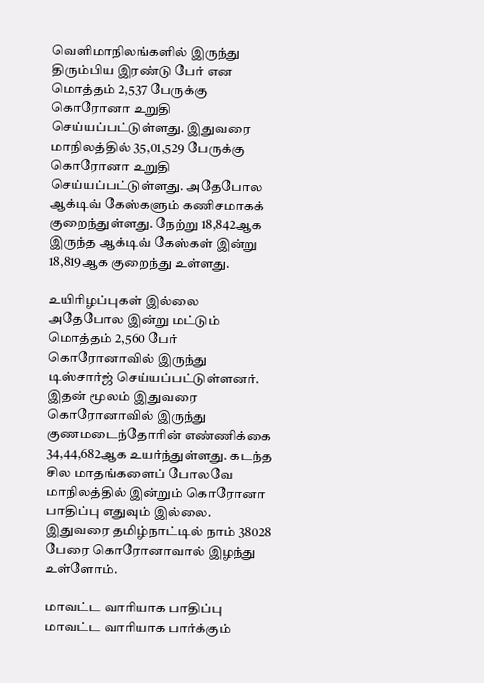வெளிமாநிலங்களில் இருந்து திரும்பிய இரண்டு பேர் என மொத்தம் 2,537 பேருக்கு கொரோனா உறுதி செய்யப்பட்டுள்ளது. இதுவரை மாநிலத்தில் 35,01,529 பேருக்கு கொரோனா உறுதி செய்யப்பட்டுள்ளது. அதேபோல ஆக்டிவ் கேஸ்களும் கணிசமாகக் குறைந்துள்ளது. நேற்று 18,842ஆக இருந்த ஆக்டிவ் கேஸ்கள் இன்று 18,819ஆக குறைந்து உள்ளது.

உயிரிழப்புகள் இல்லை
அதேபோல இன்று மட்டும் மொத்தம் 2,560 பேர் கொரோனாவில் இருந்து டிஸ்சார்ஜ் செய்யப்பட்டுள்ளனர். இதன் மூலம் இதுவரை கொரோனாவில் இருந்து குணமடைந்தோரின் எண்ணிக்கை 34,44,682ஆக உயர்ந்துள்ளது. கடந்த சில மாதங்களைப் போலவே மாநிலத்தில் இன்றும் கொரோனா பாதிப்பு எதுவும் இல்லை. இதுவரை தமிழ்நாட்டில் நாம் 38028 பேரை கொரோனாவால் இழந்து உள்ளோம்.

மாவட்ட வாரியாக பாதிப்பு
மாவட்ட வாரியாக பார்க்கும்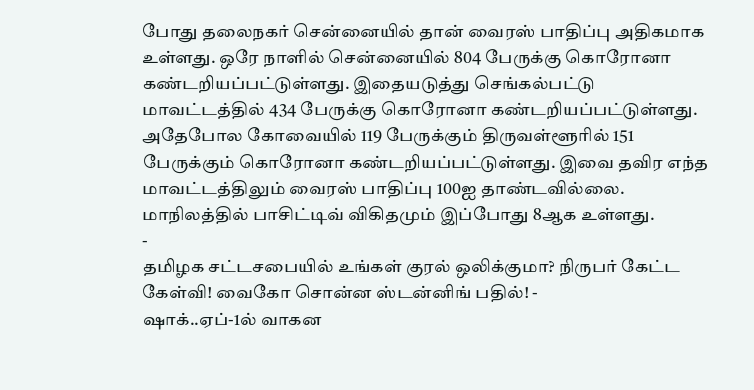போது தலைநகர் சென்னையில் தான் வைரஸ் பாதிப்பு அதிகமாக உள்ளது. ஒரே நாளில் சென்னையில் 804 பேருக்கு கொரோனா கண்டறியப்பட்டுள்ளது. இதையடுத்து செங்கல்பட்டு மாவட்டத்தில் 434 பேருக்கு கொரோனா கண்டறியப்பட்டுள்ளது. அதேபோல கோவையில் 119 பேருக்கும் திருவள்ளூரில் 151 பேருக்கும் கொரோனா கண்டறியப்பட்டுள்ளது. இவை தவிர எந்த மாவட்டத்திலும் வைரஸ் பாதிப்பு 100ஐ தாண்டவில்லை. மாநிலத்தில் பாசிட்டிவ் விகிதமும் இப்போது 8ஆக உள்ளது.
-
தமிழக சட்டசபையில் உங்கள் குரல் ஒலிக்குமா? நிருபர் கேட்ட கேள்வி! வைகோ சொன்ன ஸ்டன்னிங் பதில்! -
ஷாக்..ஏப்-1ல் வாகன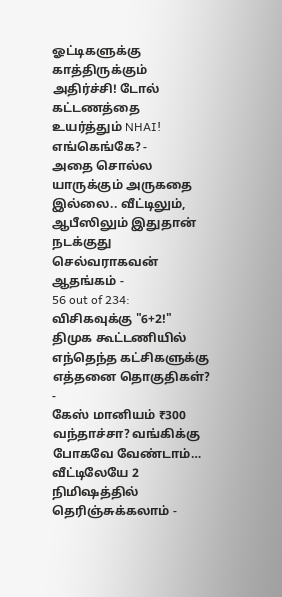ஓட்டிகளுக்கு காத்திருக்கும் அதிர்ச்சி! டோல் கட்டணத்தை உயர்த்தும் NHAI! எங்கெங்கே? -
அதை சொல்ல யாருக்கும் அருகதை இல்லை.. வீட்டிலும், ஆபீஸிலும் இதுதான் நடக்குது செல்வராகவன் ஆதங்கம் -
56 out of 234: விசிகவுக்கு "6+2!" திமுக கூட்டணியில் எந்தெந்த கட்சிகளுக்கு எத்தனை தொகுதிகள்? -
கேஸ் மானியம் ₹300 வந்தாச்சா? வங்கிக்கு போகவே வேண்டாம்… வீட்டிலேயே 2 நிமிஷத்தில் தெரிஞ்சுக்கலாம் -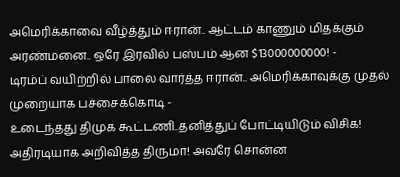அமெரிக்காவை வீழ்த்தும் ஈரான்.. ஆட்டம் காணும் மிதக்கும் அரண்மனை.. ஒரே இரவில் பஸ்பம் ஆன $13000000000! -
டிரம்ப் வயிற்றில் பாலை வார்த்த ஈரான்.. அமெரிக்காவுக்கு முதல் முறையாக பச்சைக்கொடி -
உடைந்தது திமுக கூட்டணி..தனித்துப் போட்டியிடும் விசிக! அதிரடியாக அறிவித்த திருமா! அவரே சொன்ன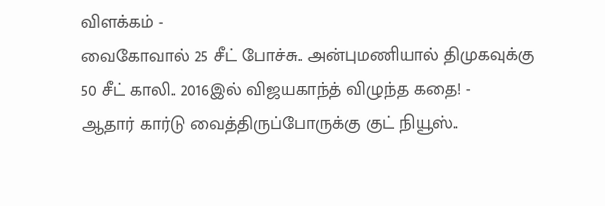விளக்கம் -
வைகோவால் 25 சீட் போச்சு.. அன்புமணியால் திமுகவுக்கு 50 சீட் காலி.. 2016இல் விஜயகாந்த் விழுந்த கதை! -
ஆதார் கார்டு வைத்திருப்போருக்கு குட் நியூஸ்..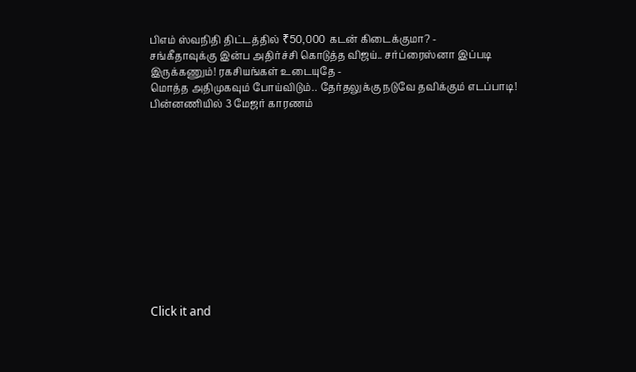பிஎம் ஸ்வநிதி திட்டத்தில் ₹50,000 கடன் கிடைக்குமா? -
சங்கீதாவுக்கு இன்ப அதிர்ச்சி கொடுத்த விஜய்.. சர்ப்ரைஸ்னா இப்படி இருக்கணும்! ரகசியங்கள் உடையுதே -
மொத்த அதிமுகவும் போய்விடும்.. தேர்தலுக்கு நடுவே தவிக்கும் எடப்பாடி! பின்னணியில் 3 மேஜர் காரணம்












Click it and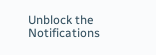Unblock the Notifications